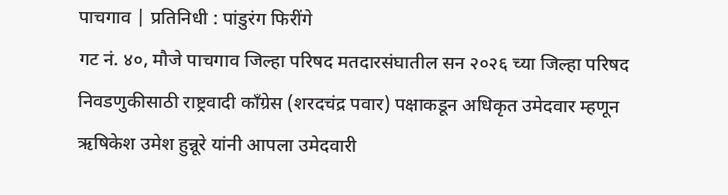पाचगाव | प्रतिनिधी : पांडुरंग फिरींगे
गट नं. ४०, मौजे पाचगाव जिल्हा परिषद मतदारसंघातील सन २०२६ च्या जिल्हा परिषद निवडणुकीसाठी राष्ट्रवादी काँग्रेस (शरदचंद्र पवार) पक्षाकडून अधिकृत उमेदवार म्हणून ऋषिकेश उमेश हुन्नूरे यांनी आपला उमेदवारी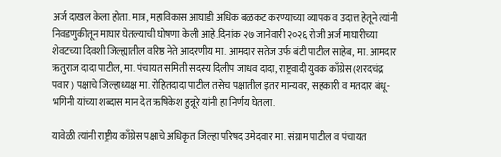अर्ज दाखल केला होता. मात्र, महाविकास आघाडी अधिक बळकट करण्याच्या व्यापक व उदात्त हेतूने त्यांनी निवडणुकीतून माघार घेतल्याची घोषणा केली आहे.दिनांक २७ जानेवारी २०२६ रोजी अर्ज माघारीच्या शेवटच्या दिवशी जिल्ह्यातील वरिष्ठ नेते आदरणीय मा. आमदार सतेज उर्फ बंटी पाटील साहेब, मा. आमदार ऋतुराज दादा पाटील, मा. पंचायत समिती सदस्य दिलीप जाधव दादा, राष्ट्रवादी युवक काँग्रेस (शरदचंद्र पवार) पक्षाचे जिल्हाध्यक्ष मा. रोहितदादा पाटील तसेच पक्षातील इतर मान्यवर, सहकारी व मतदार बंधू-भगिनी यांच्या शब्दास मान देत ऋषिकेश हुन्नूरे यांनी हा निर्णय घेतला.

यावेळी त्यांनी राष्ट्रीय काँग्रेस पक्षाचे अधिकृत जिल्हा परिषद उमेदवार मा. संग्राम पाटील व पंचायत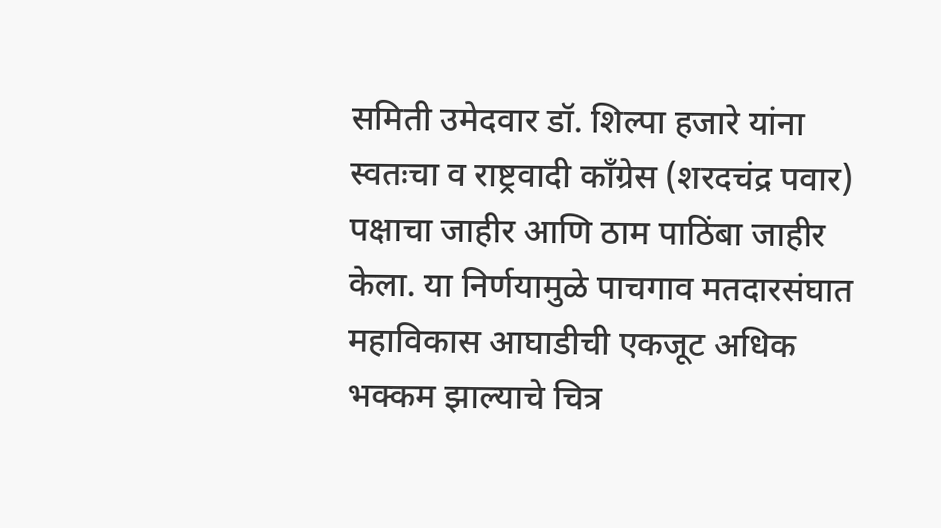समिती उमेदवार डॉ. शिल्पा हजारे यांना स्वतःचा व राष्ट्रवादी काँग्रेस (शरदचंद्र पवार) पक्षाचा जाहीर आणि ठाम पाठिंबा जाहीर केला. या निर्णयामुळे पाचगाव मतदारसंघात महाविकास आघाडीची एकजूट अधिक भक्कम झाल्याचे चित्र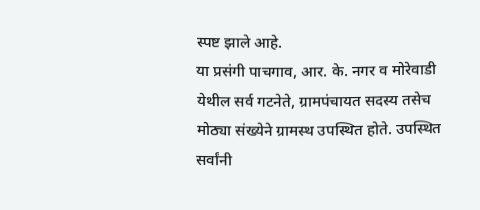स्पष्ट झाले आहे.
या प्रसंगी पाचगाव, आर. के. नगर व मोरेवाडी येथील सर्व गटनेते, ग्रामपंचायत सदस्य तसेच मोठ्या संख्येने ग्रामस्थ उपस्थित होते. उपस्थित सर्वांनी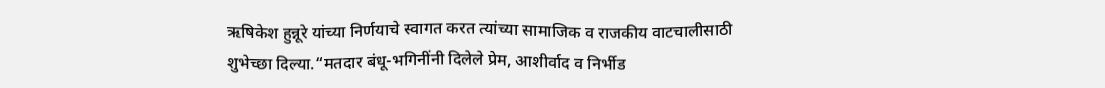ऋषिकेश हुन्नूरे यांच्या निर्णयाचे स्वागत करत त्यांच्या सामाजिक व राजकीय वाटचालीसाठी शुभेच्छा दिल्या.“मतदार बंधू-भगिनींनी दिलेले प्रेम, आशीर्वाद व निर्भीड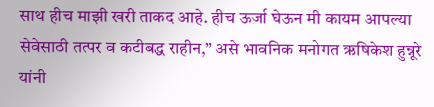साथ हीच माझी खरी ताकद आहे. हीच ऊर्जा घेऊन मी कायम आपल्या सेवेसाठी तत्पर व कटीबद्ध राहीन,” असे भावनिक मनोगत ऋषिकेश हुन्नूरे यांनी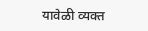यावेळी व्यक्त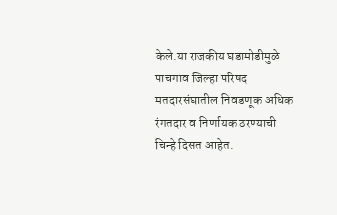केले.या राजकीय घडामोडीमुळे पाचगाव जिल्हा परिषद मतदारसंघातील निवडणूक अधिक रंगतदार व निर्णायक ठरण्याची चिन्हे दिसत आहेत.